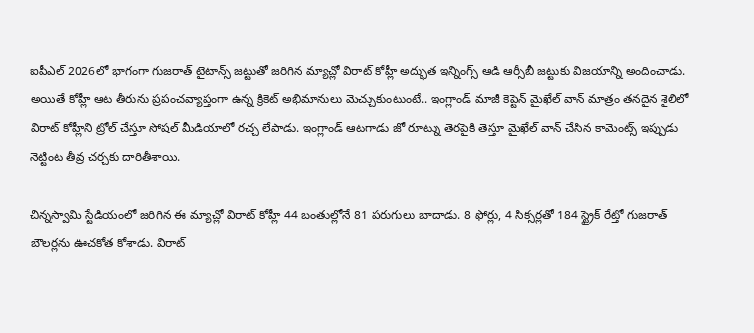ఐపీఎల్ 2026లో భాగంగా గుజరాత్ టైటాన్స్ జట్టుతో జరిగిన మ్యాచ్లో విరాట్ కోహ్లీ అద్భుత ఇన్నింగ్స్ ఆడి ఆర్సీబీ జట్టుకు విజయాన్ని అందించాడు. అయితే కోహ్లీ ఆట తీరును ప్రపంచవ్యాప్తంగా ఉన్న క్రికెట్ అభిమానులు మెచ్చుకుంటుంటే.. ఇంగ్లాండ్ మాజీ కెప్టెన్ మైఖేల్ వాన్ మాత్రం తనదైన శైలిలో విరాట్ కోహ్లీని ట్రోల్ చేస్తూ సోషల్ మీడియాలో రచ్చ లేపాడు. ఇంగ్లాండ్ ఆటగాడు జో రూట్ను తెరపైకి తెస్తూ మైఖేల్ వాన్ చేసిన కామెంట్స్ ఇప్పుడు నెట్టింట తీవ్ర చర్చకు దారితీశాయి.

చిన్నస్వామి స్టేడియంలో జరిగిన ఈ మ్యాచ్లో విరాట్ కోహ్లీ 44 బంతుల్లోనే 81 పరుగులు బాదాడు. 8 ఫోర్లు, 4 సిక్సర్లతో 184 స్ట్రైక్ రేట్తో గుజరాత్ బౌలర్లను ఊచకోత కోశాడు. విరాట్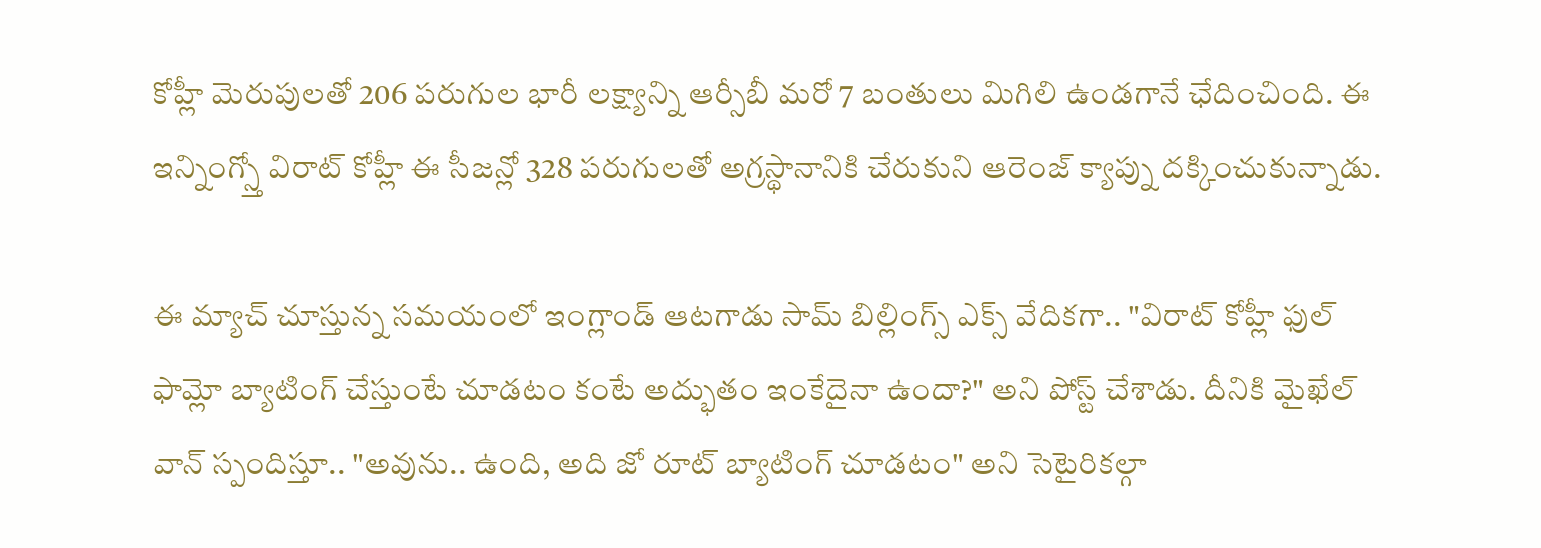కోహ్లీ మెరుపులతో 206 పరుగుల భారీ లక్ష్యాన్ని ఆర్సీబీ మరో 7 బంతులు మిగిలి ఉండగానే ఛేదించింది. ఈ ఇన్నింగ్స్తో విరాట్ కోహ్లీ ఈ సీజన్లో 328 పరుగులతో అగ్రస్థానానికి చేరుకుని ఆరెంజ్ క్యాప్ను దక్కించుకున్నాడు.

ఈ మ్యాచ్ చూస్తున్న సమయంలో ఇంగ్లాండ్ ఆటగాడు సామ్ బిల్లింగ్స్ ఎక్స్ వేదికగా.. "విరాట్ కోహ్లీ ఫుల్ ఫామ్లో బ్యాటింగ్ చేస్తుంటే చూడటం కంటే అద్భుతం ఇంకేదైనా ఉందా?" అని పోస్ట్ చేశాడు. దీనికి మైఖేల్ వాన్ స్పందిస్తూ.. "అవును.. ఉంది, అది జో రూట్ బ్యాటింగ్ చూడటం" అని సెటైరికల్గా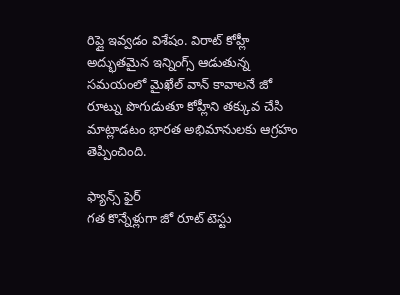రిప్లై ఇవ్వడం విశేషం. విరాట్ కోహ్లీ అద్భుతమైన ఇన్నింగ్స్ ఆడుతున్న సమయంలో మైఖేల్ వాన్ కావాలనే జో రూట్ను పొగుడుతూ కోహ్లీని తక్కువ చేసి మాట్లాడటం భారత అభిమానులకు ఆగ్రహం తెప్పించింది.

ఫ్యాన్స్ ఫైర్
గత కొన్నేళ్లుగా జో రూట్ టెస్టు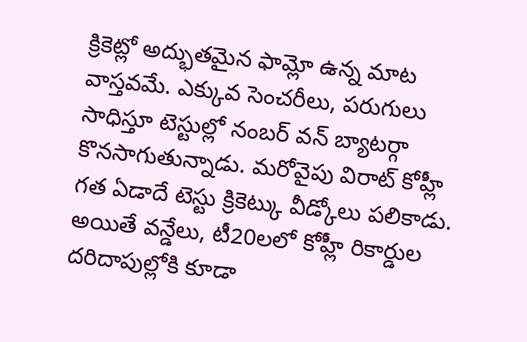క్రికెట్లో అద్భుతమైన ఫామ్లో ఉన్న మాట వాస్తవమే. ఎక్కువ సెంచరీలు, పరుగులు సాధిస్తూ టెస్టుల్లో నంబర్ వన్ బ్యాటర్గా కొనసాగుతున్నాడు. మరోవైపు విరాట్ కోహ్లీ గత ఏడాదే టెస్టు క్రికెట్కు వీడ్కోలు పలికాడు. అయితే వన్డేలు, టీ20లలో కోహ్లీ రికార్డుల దరిదాపుల్లోకి కూడా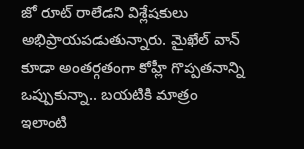జో రూట్ రాలేడని విశ్లేషకులు అభిప్రాయపడుతున్నారు. మైఖేల్ వాన్ కూడా అంతర్గతంగా కోహ్లీ గొప్పతనాన్ని ఒప్పుకున్నా.. బయటికి మాత్రం ఇలాంటి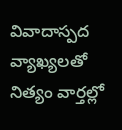వివాదాస్పద వ్యాఖ్యలతో నిత్యం వార్తల్లో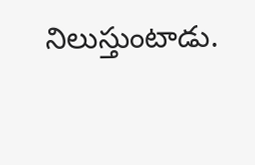నిలుస్తుంటాడు.